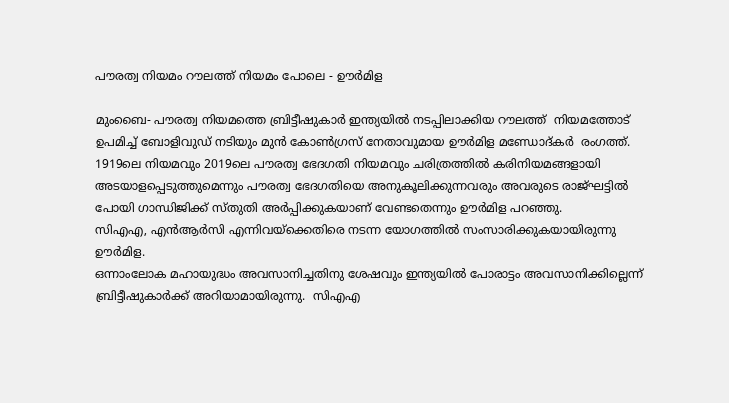പൗരത്വ നിയമം റൗലത്ത് നിയമം പോലെ - ഊര്‍മിള

മുംബൈ- പൗരത്വ നിയമത്തെ ബ്രിട്ടീഷുകാര്‍ ഇന്ത്യയില്‍ നടപ്പിലാക്കിയ റൗലത്ത്  നിയമത്തോട് ഉപമിച്ച് ബോളിവുഡ് നടിയും മുന്‍ കോണ്‍ഗ്രസ് നേതാവുമായ ഊര്‍മിള മണ്ഡോദ്കര്‍  രംഗത്ത്.
1919ലെ നിയമവും 2019ലെ പൗരത്വ ഭേദഗതി നിയമവും ചരിത്രത്തില്‍ കരിനിയമങ്ങളായി അടയാളപ്പെടുത്തുമെന്നും പൗരത്വ ഭേദഗതിയെ അനുകൂലിക്കുന്നവരും അവരുടെ രാജ്ഘട്ടില്‍ പോയി ഗാന്ധിജിക്ക് സ്തുതി അര്‍പ്പിക്കുകയാണ് വേണ്ടതെന്നും ഊര്‍മിള പറഞ്ഞു.
സിഎഎ, എന്‍ആര്‍സി എന്നിവയ്‌ക്കെതിരെ നടന്ന യോഗത്തില്‍ സംസാരിക്കുകയായിരുന്നു ഊര്‍മിള.
ഒന്നാംലോക മഹായുദ്ധം അവസാനിച്ചതിനു ശേഷവും ഇന്ത്യയില്‍ പോരാട്ടം അവസാനിക്കില്ലെന്ന് ബ്രിട്ടീഷുകാര്‍ക്ക് അറിയാമായിരുന്നു.  സിഎഎ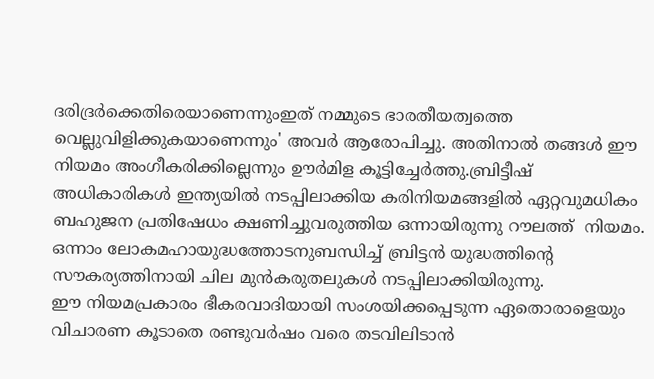ദരിദ്രര്‍ക്കെതിരെയാണെന്നുംഇത് നമ്മുടെ ഭാരതീയത്വത്തെ വെല്ലുവിളിക്കുകയാണെന്നും' അവര്‍ ആരോപിച്ചു. അതിനാല്‍ തങ്ങള്‍ ഈ നിയമം അംഗീകരിക്കില്ലെന്നും ഊര്‍മിള കൂട്ടിച്ചേര്‍ത്തു.ബ്രിട്ടീഷ് അധികാരികള്‍ ഇന്ത്യയില്‍ നടപ്പിലാക്കിയ കരിനിയമങ്ങളില്‍ ഏറ്റവുമധികം ബഹുജന പ്രതിഷേധം ക്ഷണിച്ചുവരുത്തിയ ഒന്നായിരുന്നു റൗലത്ത്  നിയമം. ഒന്നാം ലോകമഹായുദ്ധത്തോടനുബന്ധിച്ച് ബ്രിട്ടന്‍ യുദ്ധത്തിന്റെ സൗകര്യത്തിനായി ചില മുന്‍കരുതലുകള്‍ നടപ്പിലാക്കിയിരുന്നു.
ഈ നിയമപ്രകാരം ഭീകരവാദിയായി സംശയിക്കപ്പെടുന്ന ഏതൊരാളെയും വിചാരണ കൂടാതെ രണ്ടുവര്‍ഷം വരെ തടവിലിടാന്‍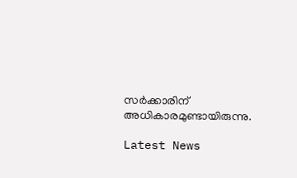സര്‍ക്കാരിന് അധികാരമുണ്ടായിരുന്നു.

Latest News